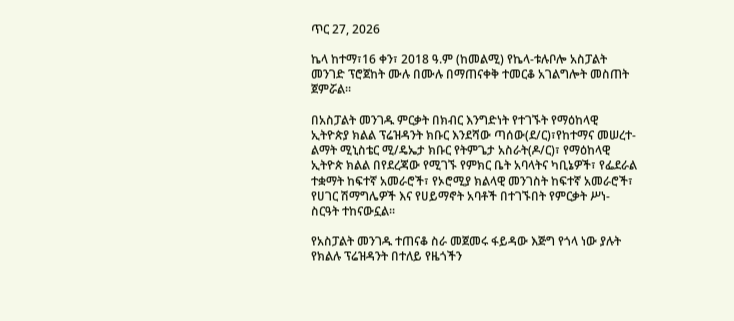ጥር 27, 2026

ኬላ ከተማ፣16 ቀን፣ 2018 ዓ.ም (ከመልሚ) የኬላ-ቱሉቦሎ አስፓልት መንገድ ፕሮጀከት ሙሉ በሙሉ በማጠናቀቅ ተመርቆ አገልግሎት መስጠት ጀምሯል፡፡

በአስፓልት መንገዱ ምርቃት በክብር እንግድነት የተገኙት የማዕከላዊ ኢትዮጵያ ክልል ፕሬዝዳንት ክቡር እንደሻው ጣሰው(ደ/ር)፣የከተማና መሠረተ-ልማት ሚኒስቴር ሚ/ዴኤታ ክቡር የትምጌታ አስራት(ዶ/ር)፣ የማዕከላዊ ኢትዮጵ ክልል በየደረጃው የሚገኙ የምክር ቤት አባላትና ካቢኔዎች፣ የፌደራል ተቋማት ከፍተኛ አመራሮች፣ የኦሮሚያ ክልላዊ መንገስት ከፍተኛ አመራሮች፣ የሀገር ሽማግሌዎች እና የሀይማኖት አባቶች በተገኙበት የምርቃት ሥነ-ስርዓት ተከናውኗል፡፡

የአስፓልት መንገዱ ተጠናቆ ስራ መጀመሩ ፋይዳው እጅግ የጎላ ነው ያሉት የክልሉ ፕሬዝዳንት በተለይ የዜጎችን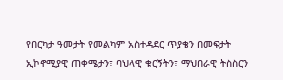የበርካታ ዓመታት የመልካም አስተዳደር ጥያቄን በመፍታት ኢኮኖሚያዊ ጠቀሜታን፣ ባህላዊ ቁርኝትን፣ ማህበራዊ ትስስርን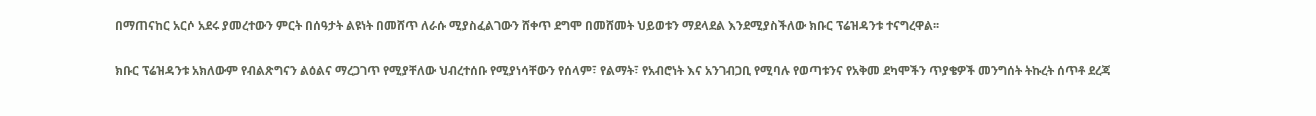በማጠናከር አርሶ አደሩ ያመረተውን ምርት በሰዓታት ልዩነት በመሸጥ ለራሱ ሚያስፈልገውን ሸቀጥ ደግሞ በመሸመት ህይወቱን ማደላደል እንደሚያስችለው ክቡር ፕሬዝዳንቱ ተናግረዋል፡፡

ክቡር ፕሬዝዳንቱ አክለውም የብልጽግናን ልዕልና ማረጋገጥ የሚያቸለው ህብረተሰቡ የሚያነሳቸውን የሰላም፣ የልማት፣ የአብሮነት እና አንገብጋቢ የሚባሉ የወጣቱንና የአቅመ ደካሞችን ጥያቄዎች መንግሰት ትኩረት ሰጥቶ ደረጃ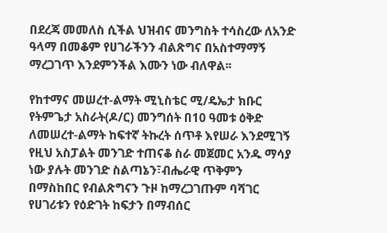በደረጃ መመለስ ሲችል ህዝብና መንግስት ተሳስረው ለአንድ ዓላማ በመቆም የሀገራችንን ብልጽግና በአስተማማኝ ማረጋገጥ እንደምንችል እሙን ነው ብለዋል፡፡

የከተማና መሠረተ-ልማት ሚኒስቴር ሚ/ዴኤታ ክቡር የትምጌታ አስራት(ዶ/ር) መንግሰት በ10 ዓመቱ ዕቅድ ለመሠረተ-ልማት ከፍተኛ ትኩረት ሰጥቶ እየሠራ እንደሚገኝ የዚህ አስፓልት መንገድ ተጠናቆ ስራ መጀመር አንዱ ማሳያ ነው ያሉት መንገድ ስልጣኔን፣ብሔራዊ ጥቅምን በማስከበር የብልጽግናን ጉዞ ከማረጋገጡም ባሻገር የሀገሪቱን የዕድገት ከፍታን በማብሰር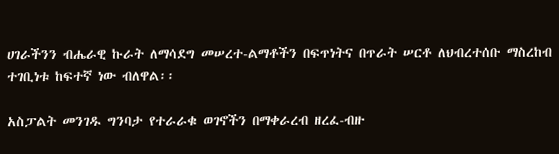ሀገራችንን ብሔራዊ ኩራት ለማሳደግ መሠረተ-ልማቶችን በፍጥነትና በጥራት ሠርቶ ለህብረተሰቡ ማስረከብ ተገቢነቱ ከፍተኛ ነው ብለዋል፡፡

አስፓልት መንገዱ ግንባታ የተራራቁ ወገኖችን በማቀራረብ ዘረፈ-ብዙ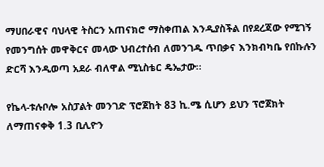ማሀበራዊና ባህላዊ ትስርን አጠናክሮ ማስቀጠል እንዲያስችል በየደረጃው የሚገኝ የመንግሰት መዋቅርና መላው ህብረተሰብ ለመንገዱ ጥበቃና እንክብካቤ የበኩሉን ድርሻ እንዲወጣ አደራ ብለዋል ሚኒስቴር ዴኤታው፡፡

የኬላ-ቱሉቦሎ አስፓልት መንገድ ፕሮጀከት 83 ኪ.ሜ ሲሆን ይህን ፕሮጀክት ለማጠናቀቅ 1.3 ቢሊዮን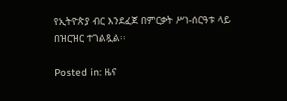የኢትዮጵያ ብር እንደፈጀ በምርቃት ሥነ-ሰርዓቱ ላይ በዝርዝር ተገልጿል፡፡

Posted in: ዜና